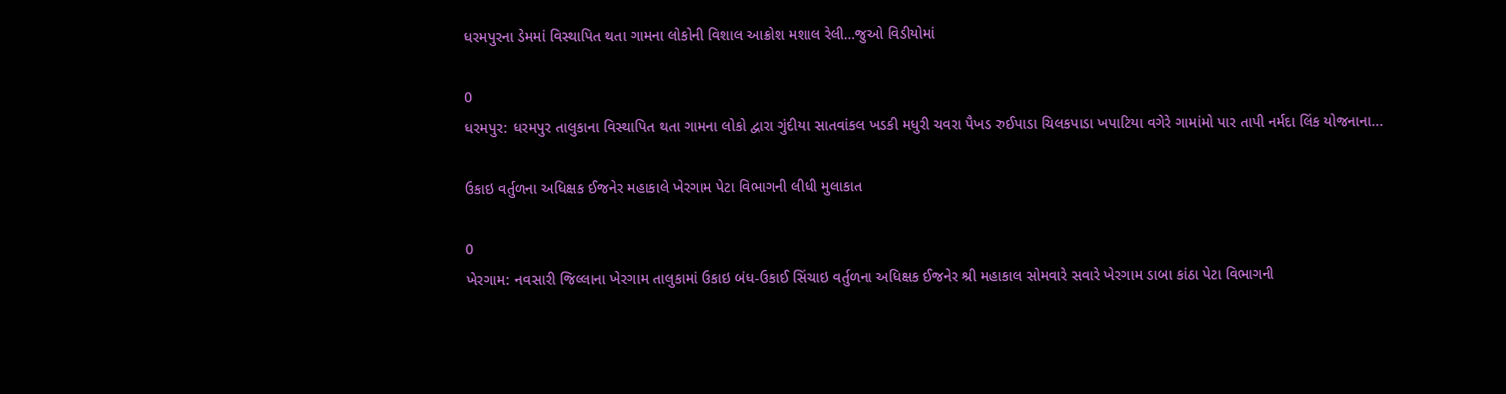ધરમપુરના ડેમમાં વિસ્થાપિત થતા ગામના લોકોની વિશાલ આક્રોશ મશાલ રેલી…જુઓ વિડીયોમાં

0
ધરમપુર: ધરમપુર તાલુકાના વિસ્થાપિત થતા ગામના લોકો દ્વારા ગુંદીયા સાતવાંકલ ખડકી મધુરી ચવરા પૈખડ રુઈપાડા ચિલકપાડા ખપાટિયા વગેરે ગામાંમો પાર તાપી નર્મદા લિંક યોજનાના...

ઉકાઇ વર્તુળના અધિક્ષક ઈજનેર મહાકાલે ખેરગામ પેટા વિભાગની લીધી મુલાકાત

0
ખેરગામ: નવસારી જિલ્લાના ખેરગામ તાલુકામાં ઉકાઇ બંધ-ઉકાઈ સિંચાઇ વર્તુળના અધિક્ષક ઈજનેર શ્રી મહાકાલ સોમવારે સવારે ખેરગામ ડાબા કાંઠા પેટા વિભાગની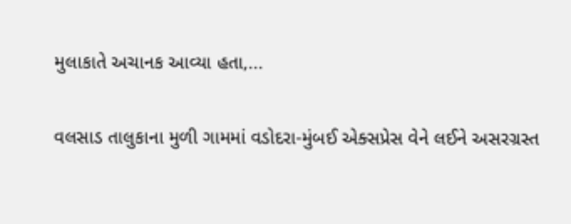મુલાકાતે અચાનક આવ્યા હતા,...

વલસાડ તાલુકાના મુળી ગામમાં વડોદરા-મુંબઈ એક્સપ્રેસ વેને લઈને અસરગ્રસ્ત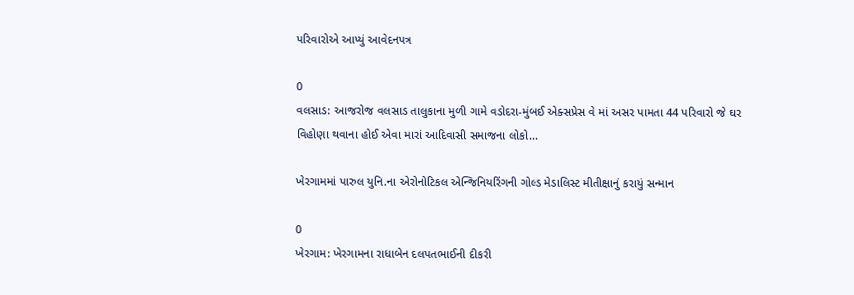પરિવારોએ આપ્યું આવેદનપત્ર

0
વલસાડ: આજરોજ વલસાડ તાલુકાના મુળી ગામે વડોદરા-મુંબઈ એક્સપ્રેસ વે માં અસર પામતા 44 પરિવારો જે ઘર વિહોણા થવાના હોઈ એવા મારાં આદિવાસી સમાજના લોકો...

ખેરગામમાં પારુલ યુનિ.ના એરોનોટિકલ એન્જિનિયરિંગની ગોલ્ડ મેડાલિસ્ટ મીતીક્ષાનું કરાયું સન્માન

0
ખેરગામ: ખેરગામના રાધાબેન દલપતભાઈની દીકરી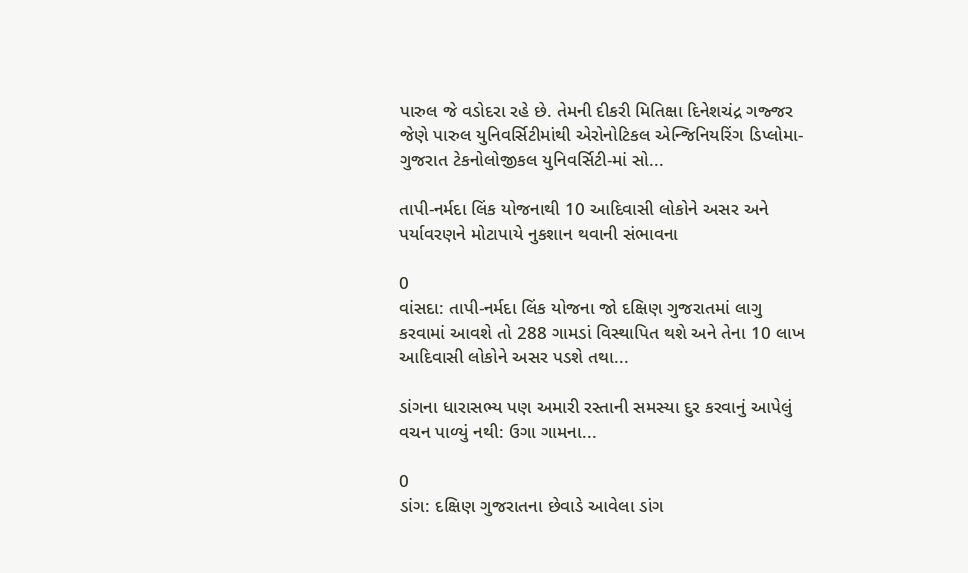પારુલ જે વડોદરા રહે છે. તેમની દીકરી મિતિક્ષા દિનેશચંદ્ર ગજ્જર જેણે પારુલ યુનિવર્સિટીમાંથી એરોનોટિકલ એન્જિનિયરિંગ ડિપ્લોમા-ગુજરાત ટેકનોલોજીકલ યુનિવર્સિટી-માં સો...

તાપી-નર્મદા લિંક યોજનાથી 10 આદિવાસી લોકોને અસર અને પર્યાવરણને મોટાપાયે નુકશાન થવાની સંભાવના

0
વાંસદા: તાપી-નર્મદા લિંક યોજના જો દક્ષિણ ગુજરાતમાં લાગુ કરવામાં આવશે તો 288 ગામડાં વિસ્થાપિત થશે અને તેના 10 લાખ આદિવાસી લોકોને અસર પડશે તથા...

ડાંગના ધારાસભ્ય પણ અમારી રસ્તાની સમસ્યા દુર કરવાનું આપેલું વચન પાળ્યું નથી: ઉગા ગામના...

0
ડાંગ: દક્ષિણ ગુજરાતના છેવાડે આવેલા ડાંગ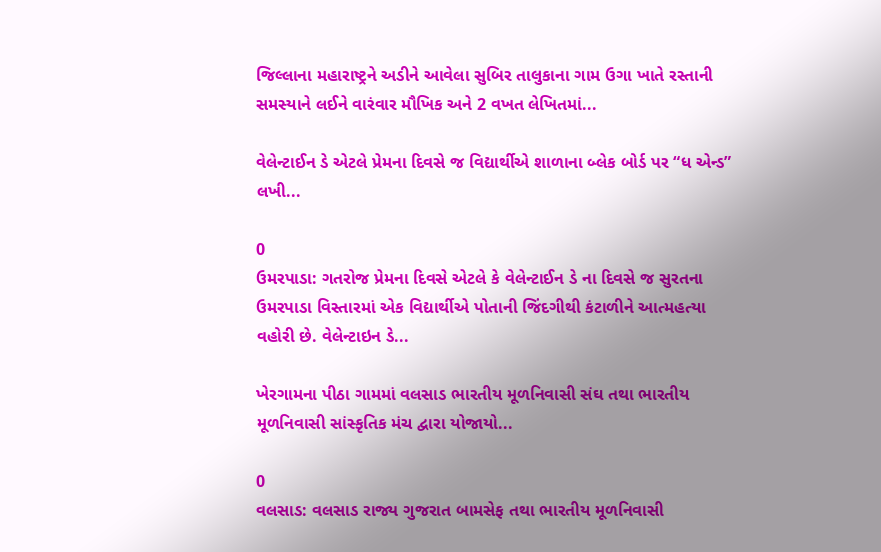જિલ્લાના મહારાષ્ટ્રને અડીને આવેલા સુબિર તાલુકાના ગામ ઉગા ખાતે રસ્તાની સમસ્યાને લઈને વારંવાર મૌખિક અને 2 વખત લેખિતમાં...

વેલેન્ટાઈન ડે એટલે પ્રેમના દિવસે જ વિદ્યાર્થીએ શાળાના બ્લેક બોર્ડ પર “ધ એન્ડ” લખી...

0
ઉમરપાડા: ગતરોજ પ્રેમના દિવસે એટલે કે વેલેન્ટાઈન ડે ના દિવસે જ સુરતના ઉમરપાડા વિસ્તારમાં એક વિદ્યાર્થીએ પોતાની જિંદગીથી કંટાળીને આત્મહત્યા વહોરી છે. વેલેન્ટાઇન ડે...

ખેરગામના પીઠા ગામમાં વલસાડ ભારતીય મૂળનિવાસી સંઘ તથા ભારતીય મૂળનિવાસી સાંસ્કૃતિક મંચ દ્વારા યોજાયો...

0
વલસાડ: વલસાડ રાજ્ય ગુજરાત બામસેફ તથા ભારતીય મૂળનિવાસી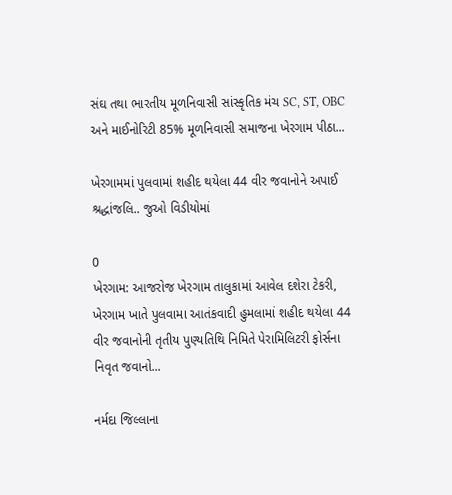સંઘ તથા ભારતીય મૂળનિવાસી સાંસ્કૃતિક મંચ SC, ST, OBC અને માઈનોરિટી 85% મૂળનિવાસી સમાજના ખેરગામ પીઠા...

ખેરગામમાં પુલવામાં શહીદ થયેલા 44 વીર જવાનોને અપાઈ શ્રદ્ધાંજલિ.. જુઓ વિડીયોમાં

0
ખેરગામ: આજરોજ ખેરગામ તાલુકામાં આવેલ દશેરા ટેકરી, ખેરગામ ખાતે પુલવામા આતંકવાદી હુમલામાં શહીદ થયેલા 44 વીર જવાનોની તૃતીય પુણ્યતિથિ નિમિતે પેરામિલિટરી ફોર્સના નિવૃત જવાનો...

નર્મદા જિલ્લાના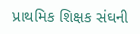પ્રાથમિક શિક્ષક સંઘની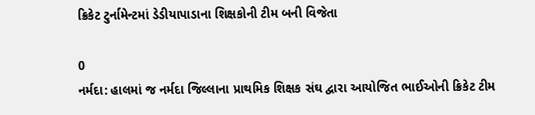ક્રિકેટ ટુર્નામેન્ટમાં ડેડીયાપાડાના શિક્ષકોની ટીમ બની વિજેતા

0
નર્મદા: હાલમાં જ નર્મદા જિલ્લાના પ્રાથમિક શિક્ષક સંઘ દ્વારા આયોજિત ભાઈઓની ક્રિકેટ ટીમ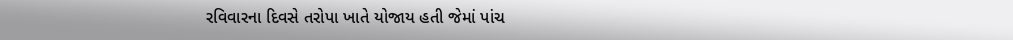રવિવારના દિવસે તરોપા ખાતે યોજાય હતી જેમાં પાંચ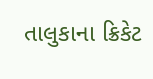તાલુકાના ક્રિકેટ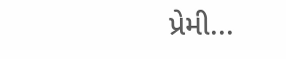પ્રેમી...